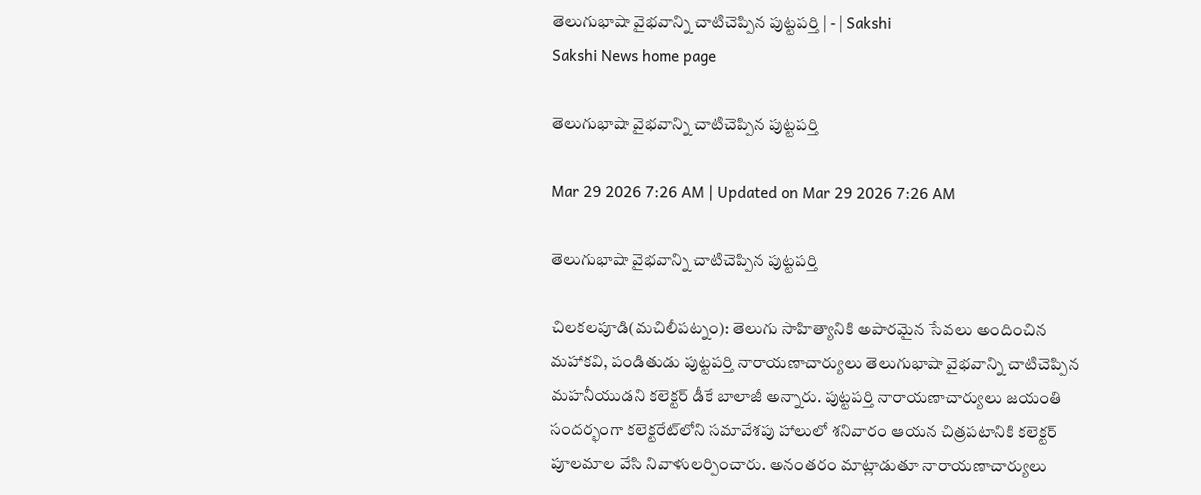తెలుగుభాషా వైభవాన్ని చాటిచెప్పిన పుట్టపర్తి | - | Sakshi
Sakshi News home page

తెలుగుభాషా వైభవాన్ని చాటిచెప్పిన పుట్టపర్తి

Mar 29 2026 7:26 AM | Updated on Mar 29 2026 7:26 AM

తెలుగుభాషా వైభవాన్ని చాటిచెప్పిన పుట్టపర్తి

చిలకలపూడి(మచిలీపట్నం): తెలుగు సాహిత్యానికి అపారమైన సేవలు అందించిన మహాకవి, పండితుడు పుట్టపర్తి నారాయణాచార్యులు తెలుగుభాషా వైభవాన్ని చాటిచెప్పిన మహనీయుడని కలెక్టర్‌ డీకే బాలాజీ అన్నారు. పుట్టపర్తి నారాయణాచార్యులు జయంతి సందర్భంగా కలెక్టరేట్‌లోని సమావేశపు హాలులో శనివారం ఆయన చిత్రపటానికి కలెక్టర్‌ పూలమాల వేసి నివాళులర్పించారు. అనంతరం మాట్లాడుతూ నారాయణాచార్యులు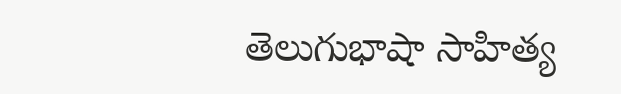తెలుగుభాషా సాహిత్య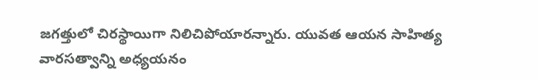జగత్తులో చిరస్థాయిగా నిలిచిపోయారన్నారు. యువత ఆయన సాహిత్య వారసత్వాన్ని అధ్యయనం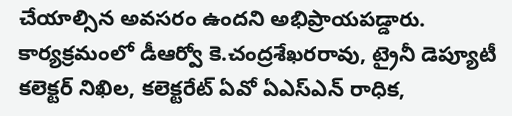చేయాల్సిన అవసరం ఉందని అభిప్రాయపడ్డారు. కార్యక్రమంలో డీఆర్వో కె.చంద్రశేఖరరావు, ట్రైనీ డెప్యూటీ కలెక్టర్‌ నిఖిల, కలెక్టరేట్‌ ఏవో ఏఎస్‌ఎన్‌ రాధిక,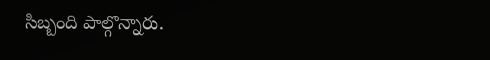సిబ్బంది పాల్గొన్నారు.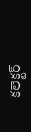కలెక్టర్‌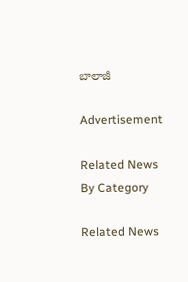బాలాజీ

Advertisement

Related News By Category

Related News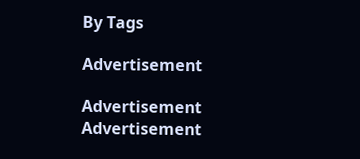By Tags

Advertisement

Advertisement
Advertisement